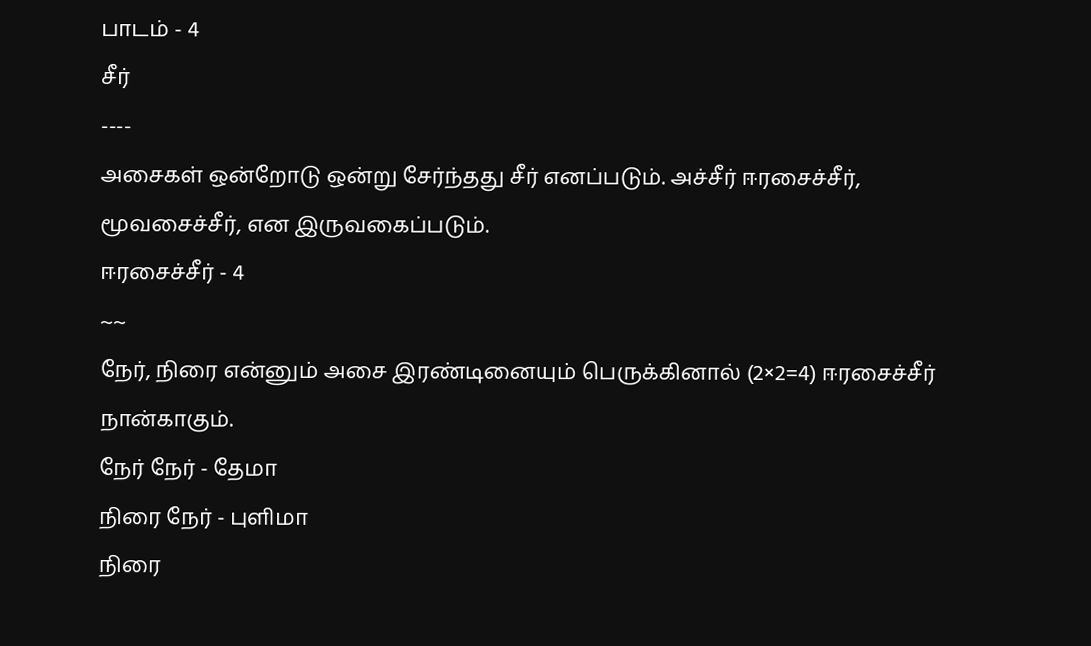பாடம் - 4
சீர்
----
அசைகள் ஒன்றோடு ஒன்று சேர்ந்தது சீர் எனப்படும். அச்சீர் ஈரசைச்சீர், மூவசைச்சீர், என இருவகைப்படும்.
ஈரசைச்சீர் - 4
~~
நேர், நிரை என்னும் அசை இரண்டினையும் பெருக்கினால் (2×2=4) ஈரசைச்சீர் நான்காகும்.
நேர் நேர் - தேமா
நிரை நேர் - புளிமா
நிரை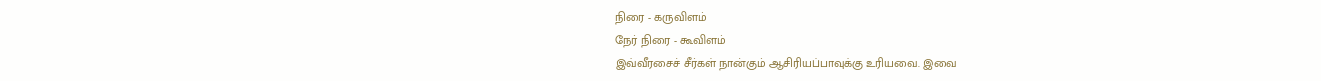நிரை - கருவிளம்
நேர் நிரை - கூவிளம்
இவ்வீரசைச் சீர்கள் நான்கும் ஆசிரியப்பாவுக்கு உரியவை. இவை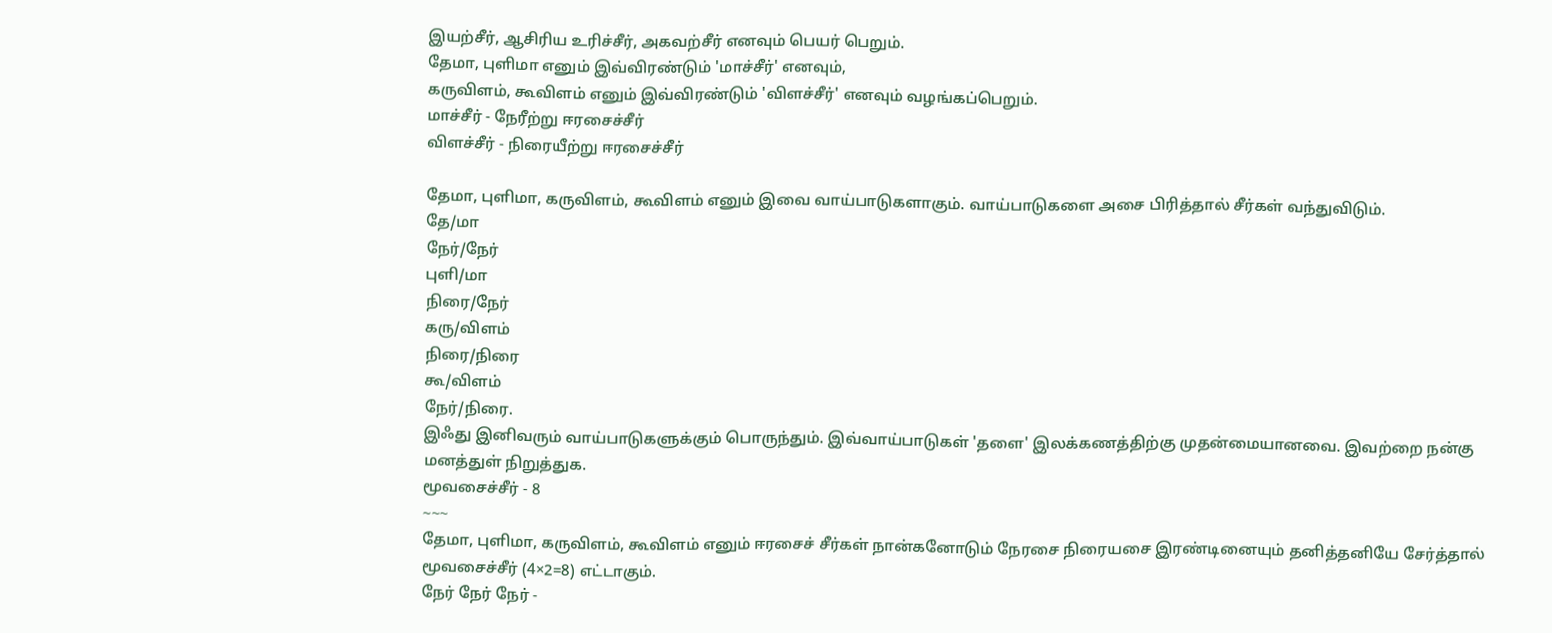இயற்சீர், ஆசிரிய உரிச்சீர், அகவற்சீர் எனவும் பெயர் பெறும்.
தேமா, புளிமா எனும் இவ்விரண்டும் 'மாச்சீர்' எனவும்,
கருவிளம், கூவிளம் எனும் இவ்விரண்டும் 'விளச்சீர்' எனவும் வழங்கப்பெறும்.
மாச்சீர் - நேரீற்று ஈரசைச்சீர்
விளச்சீர் - நிரையீற்று ஈரசைச்சீர்

தேமா, புளிமா, கருவிளம், கூவிளம் எனும் இவை வாய்பாடுகளாகும். வாய்பாடுகளை அசை பிரித்தால் சீர்கள் வந்துவிடும்.
தே/மா
நேர்/நேர்
புளி/மா
நிரை/நேர்
கரு/விளம்
நிரை/நிரை
கூ/விளம்
நேர்/நிரை.
இஃது இனிவரும் வாய்பாடுகளுக்கும் பொருந்தும். இவ்வாய்பாடுகள் 'தளை' இலக்கணத்திற்கு முதன்மையானவை. இவற்றை நன்கு மனத்துள் நிறுத்துக.
மூவசைச்சீர் - 8
~~~
தேமா, புளிமா, கருவிளம், கூவிளம் எனும் ஈரசைச் சீர்கள் நான்கனோடும் நேரசை நிரையசை இரண்டினையும் தனித்தனியே சேர்த்தால் மூவசைச்சீர் (4×2=8) எட்டாகும்.
நேர் நேர் நேர் -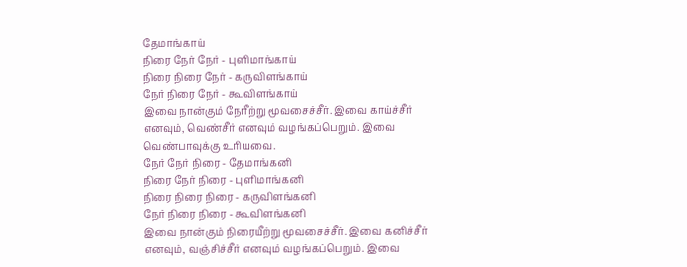தேமாங்காய்
நிரை நேர் நேர் - புளிமாங்காய்
நிரை நிரை நேர் - கருவிளங்காய்
நேர் நிரை நேர் - கூவிளங்காய்
இவை நான்கும் நேரீற்று மூவசைச்சீர். இவை காய்ச்சீர் எனவும், வெண்சீர் எனவும் வழங்கப்பெறும். இவை வெண்பாவுக்கு உரியவை.
நேர் நேர் நிரை - தேமாங்கனி
நிரை நேர் நிரை - புளிமாங்கனி
நிரை நிரை நிரை - கருவிளங்கனி
நேர் நிரை நிரை - கூவிளங்கனி
இவை நான்கும் நிரையீற்று மூவசைச்சீர். இவை கனிச்சீர் எனவும், வஞ்சிச்சீர் எனவும் வழங்கப்பெறும். இவை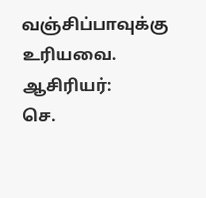வஞ்சிப்பாவுக்கு உரியவை.
ஆசிரியர்:
செ.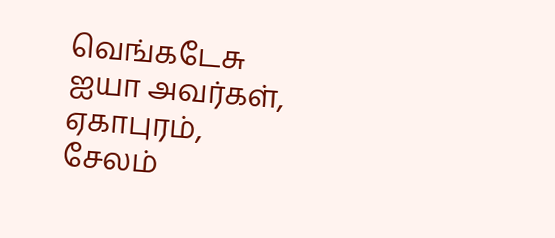வெங்கடேசு ஐயா அவர்கள்,
ஏகாபுரம்,
சேலம்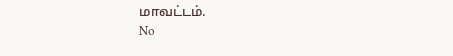மாவட்டம்.
No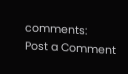comments:
Post a Comment